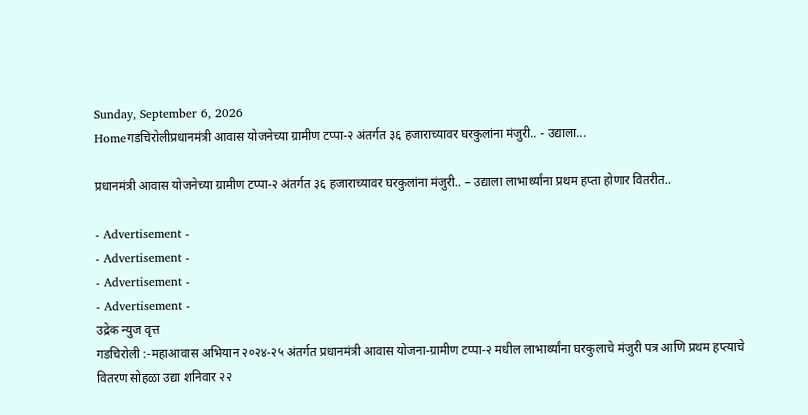Sunday, September 6, 2026
Homeगडचिरोलीप्रधानमंत्री आवास योजनेच्या ग्रामीण टप्पा-२ अंतर्गत ३६ हजाराच्यावर घरकुलांना मंजुरी.. - उद्याला...

प्रधानमंत्री आवास योजनेच्या ग्रामीण टप्पा-२ अंतर्गत ३६ हजाराच्यावर घरकुलांना मंजुरी.. – उद्याला लाभार्थ्यांना प्रथम हप्ता होणार वितरीत..

- Advertisement -
- Advertisement -
- Advertisement -
- Advertisement -
उद्रेक न्युज वृत्त
गडचिरोली :-महाआवास अभियान २०२४-२५ अंतर्गत प्रधानमंत्री आवास योजना-ग्रामीण टप्पा-२ मधील लाभार्थ्यांना घरकुलाचे मंजुरी पत्र आणि प्रथम हप्त्याचे वितरण सोहळा उद्या शनिवार २२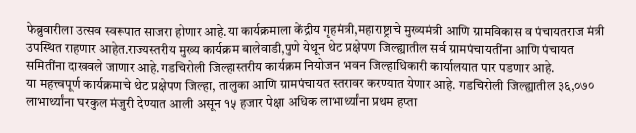फेब्रुवारीला उत्सव स्वरूपात साजरा होणार आहे.या कार्यक्रमाला केंद्रीय गृहमंत्री,महाराष्ट्राचे मुख्यमंत्री आणि ग्रामविकास व पंचायतराज मंत्री उपस्थित राहणार आहेत.राज्यस्तरीय मुख्य कार्यक्रम बालेवाडी,पुणे येथून थेट प्रक्षेपण जिल्ह्यातील सर्व ग्रामपंचायतींना आणि पंचायत समितींना दाखवले जाणार आहे.गडचिरोली जिल्हास्तरीय कार्यक्रम नियोजन भवन जिल्हाधिकारी कार्यालयात पार पडणार आहे.
या महत्त्वपूर्ण कार्यक्रमाचे थेट प्रक्षेपण जिल्हा, तालुका आणि ग्रामपंचायत स्तरावर करण्यात येणार आहे. गडचिरोली जिल्ह्यातील ३६,०७० लाभार्थ्यांना घरकुल मंजुरी देण्यात आली असून १५ हजार पेक्षा अधिक लाभार्थ्यांना प्रथम हप्ता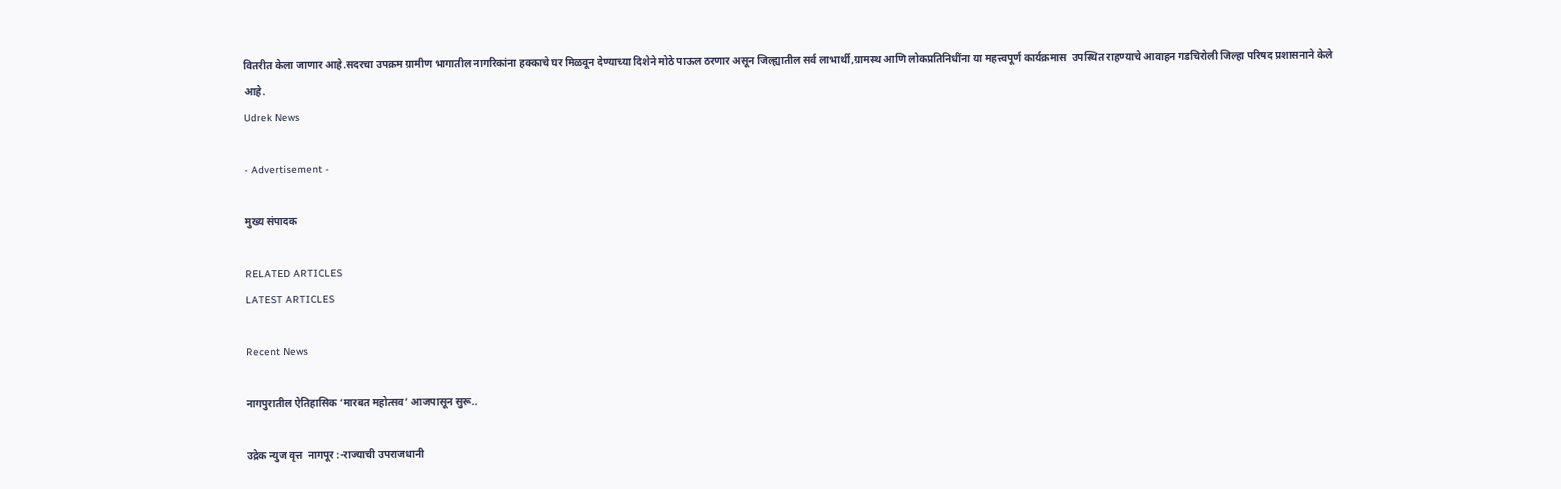वितरीत केला जाणार आहे.सदरचा उपक्रम ग्रामीण भागातील नागरिकांना हक्काचे घर मिळवून देण्याच्या दिशेने मोठे पाऊल ठरणार असून जिल्ह्यातील सर्व लाभार्थी,ग्रामस्थ आणि लोकप्रतिनिधींना या महत्त्वपूर्ण कार्यक्रमास  उपस्थित राहण्याचे आवाहन गडचिरोली जिल्हा परिषद प्रशासनाने केले आहे.
Udrek News

- Advertisement -

मुख्य संपादक

RELATED ARTICLES
LATEST ARTICLES

Recent News

नागपुरातील ऐतिहासिक ‘मारबत महोत्सव’ आजपासून सुरू..

उद्रेक न्युज वृत्त  नागपूर :-राज्याची उपराजधानी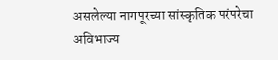असलेल्या नागपूरच्या सांस्कृतिक परंपरेचा अविभाज्य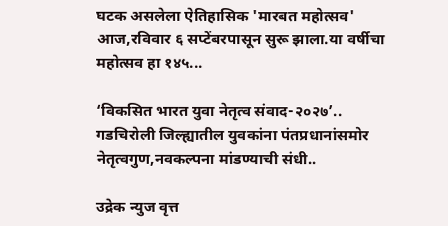घटक असलेला ऐतिहासिक 'मारबत महोत्सव' आज,रविवार ६ सप्टेंबरपासून सुरू झाला.या वर्षीचा महोत्सव हा १४५...

‘विकसित भारत युवा नेतृत्व संवाद-२०२७’.. गडचिरोली जिल्ह्यातील युवकांना पंतप्रधानांसमोर नेतृत्वगुण,नवकल्पना मांडण्याची संधी..

उद्रेक न्युज वृत्त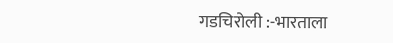गडचिरोली :-भारताला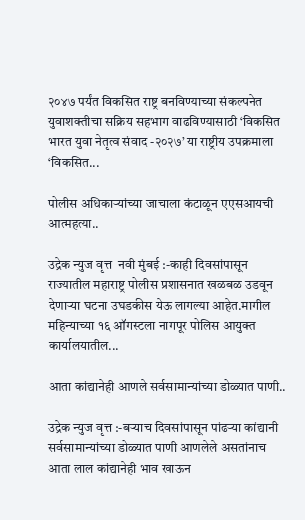२०४७ पर्यंत विकसित राष्ट्र बनविण्याच्या संकल्पनेत युवाशक्तीचा सक्रिय सहभाग वाढविण्यासाठी ‘विकसित भारत युवा नेतृत्व संवाद -२०२७’ या राष्ट्रीय उपक्रमाला ‘विकसित...

पोलीस अधिकाऱ्यांच्या जाचाला कंटाळून एएसआयची आत्महत्या..

उद्रेक न्युज वृत्त  नवी मुंबई :-काही दिवसांपासून राज्यातील महाराष्ट्र पोलीस प्रशासनात खळबळ उडवून देणाऱ्या घटना उघडकीस येऊ लागल्या आहेत.मागील महिन्याच्या १६ ऑगस्टला नागपूर पोलिस आयुक्त कार्यालयातील...

आता कांद्यानेही आणले सर्वसामान्यांच्या डोळ्यात पाणी..

उद्रेक न्युज वृत्त :-बऱ्याच दिवसांपासून पांढऱ्या कांद्यानी सर्वसामान्यांच्या डोळ्यात पाणी आणलेले असतांनाच आता लाल कांद्यानेही भाव खाऊन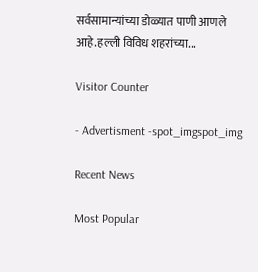सर्वसामान्यांच्या डोळ्यात पाणी आणले आहे.हल्ली विविध शहरांच्या...

Visitor Counter

- Advertisment -spot_imgspot_img

Recent News

Most Popular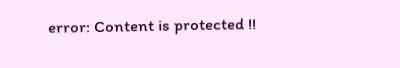error: Content is protected !!